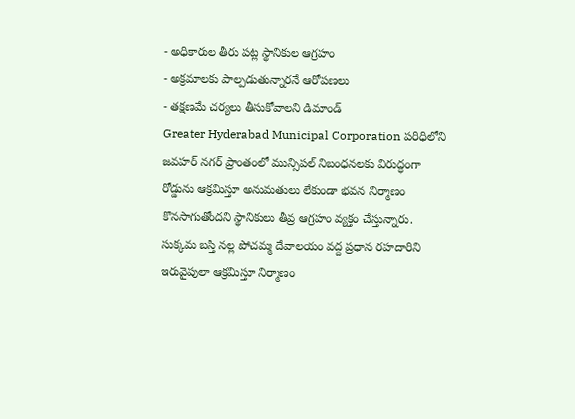- అధికారుల తీరు పట్ల స్థానికుల ఆగ్రహం
- అక్రమాలకు పాల్పడుతున్నారనే ఆరోపణలు
- తక్షణమే చర్యలు తీసుకోవాలని డిమాండ్
Greater Hyderabad Municipal Corporation పరిధిలోని జవహర్ నగర్ ప్రాంతంలో మున్సిపల్ నిబంధనలకు విరుద్ధంగా రోడ్డును ఆక్రమిస్తూ అనుమతులు లేకుండా భవన నిర్మాణం కొనసాగుతోందని స్థానికులు తీవ్ర ఆగ్రహం వ్యక్తం చేస్తున్నారు. సుక్కమ బస్తి నల్ల పోచమ్మ దేవాలయం వద్ద ప్రధాన రహదారిని ఇరువైపులా ఆక్రమిస్తూ నిర్మాణం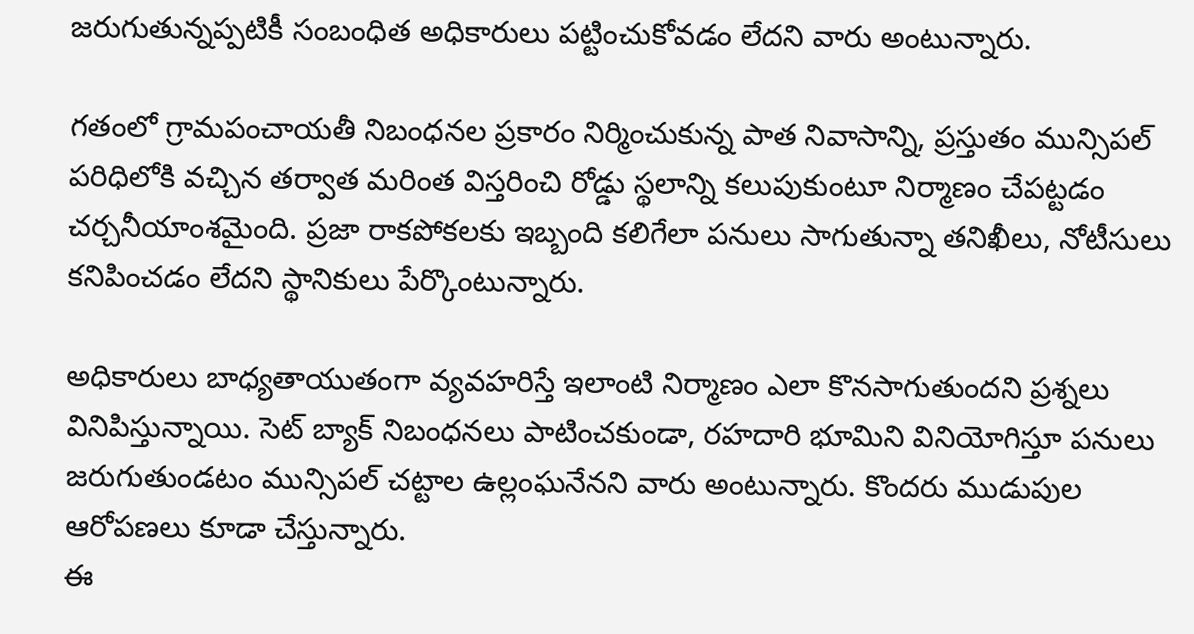జరుగుతున్నప్పటికీ సంబంధిత అధికారులు పట్టించుకోవడం లేదని వారు అంటున్నారు.

గతంలో గ్రామపంచాయతీ నిబంధనల ప్రకారం నిర్మించుకున్న పాత నివాసాన్ని, ప్రస్తుతం మున్సిపల్ పరిధిలోకి వచ్చిన తర్వాత మరింత విస్తరించి రోడ్డు స్థలాన్ని కలుపుకుంటూ నిర్మాణం చేపట్టడం చర్చనీయాంశమైంది. ప్రజా రాకపోకలకు ఇబ్బంది కలిగేలా పనులు సాగుతున్నా తనిఖీలు, నోటీసులు కనిపించడం లేదని స్థానికులు పేర్కొంటున్నారు.

అధికారులు బాధ్యతాయుతంగా వ్యవహరిస్తే ఇలాంటి నిర్మాణం ఎలా కొనసాగుతుందని ప్రశ్నలు వినిపిస్తున్నాయి. సెట్ బ్యాక్ నిబంధనలు పాటించకుండా, రహదారి భూమిని వినియోగిస్తూ పనులు జరుగుతుండటం మున్సిపల్ చట్టాల ఉల్లంఘనేనని వారు అంటున్నారు. కొందరు ముడుపుల ఆరోపణలు కూడా చేస్తున్నారు.
ఈ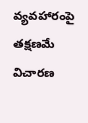వ్యవహారంపై తక్షణమే విచారణ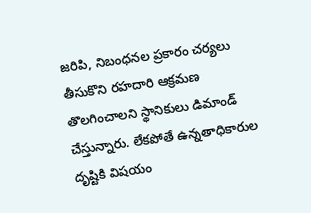జరిపి, నిబంధనల ప్రకారం చర్యలు తీసుకొని రహదారి ఆక్రమణ తొలగించాలని స్థానికులు డిమాండ్ చేస్తున్నారు. లేకపోతే ఉన్నతాధికారుల దృష్టికి విషయం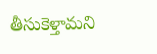తీసుకెళ్తామని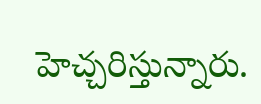హెచ్చరిస్తున్నారు.